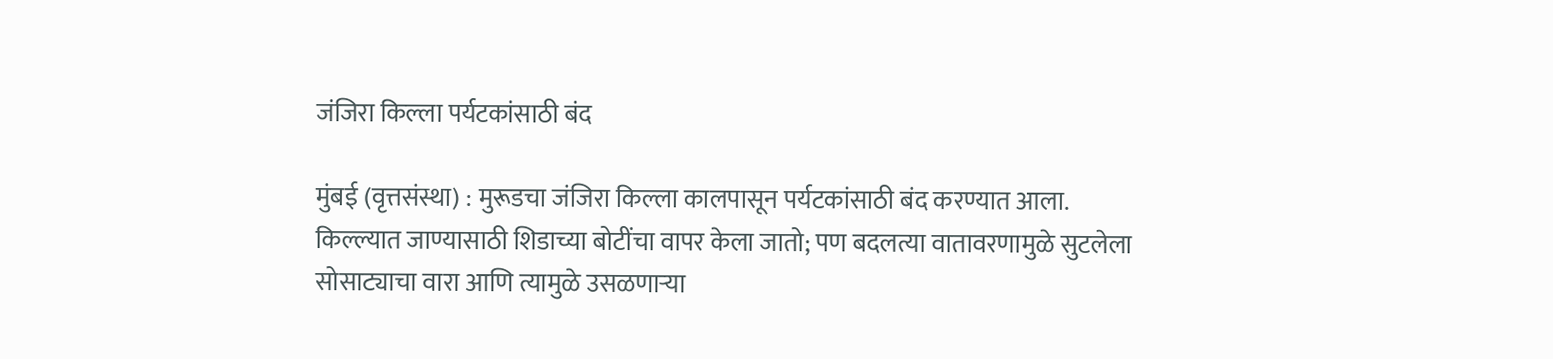जंजिरा किल्ला पर्यटकांसाठी बंद

मुंबई (वृत्तसंस्था) : मुरूडचा जंजिरा किल्ला कालपासून पर्यटकांसाठी बंद करण्यात आला. किल्ल्यात जाण्यासाठी शिडाच्या बोटींचा वापर केला जातो; पण बदलत्या वातावरणामुळे सुटलेला सोसाट्याचा वारा आणि त्यामुळे उसळणाऱ्या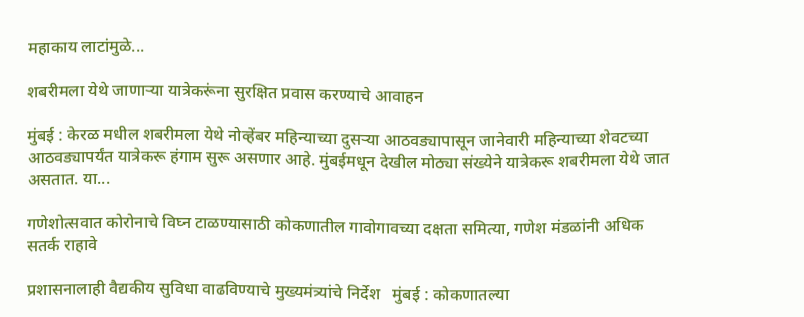महाकाय लाटांमुळे...

शबरीमला येथे जाणाऱ्या यात्रेकरूंना सुरक्षित प्रवास करण्याचे आवाहन

मुंबई : केरळ मधील शबरीमला येथे नोव्हेंबर महिन्याच्या दुसऱ्या आठवड्यापासून जानेवारी महिन्याच्या शेवटच्या आठवड्यापर्यंत यात्रेकरू हंगाम सुरू असणार आहे. मुंबईमधून देखील मोठ्या संख्येने यात्रेकरू शबरीमला येथे जात असतात. या...

गणेशोत्सवात कोरोनाचे विघ्न टाळण्यासाठी कोकणातील गावोगावच्या दक्षता समित्या, गणेश मंडळांनी अधिक सतर्क राहावे

प्रशासनालाही वैद्यकीय सुविधा वाढविण्याचे मुख्यमंत्र्यांचे निर्देश   मुंबई : कोकणातल्या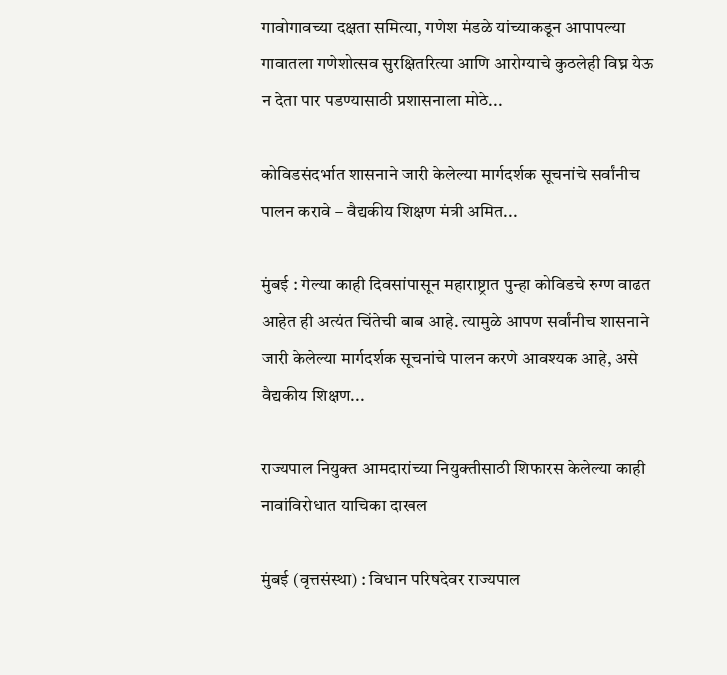गावोगावच्या दक्षता समित्या, गणेश मंडळे यांच्याकडून आपापल्या गावातला गणेशोत्सव सुरक्षितरित्या आणि आरोग्याचे कुठलेही विघ्न येऊ न देता पार पडण्यासाठी प्रशासनाला मोठे...

कोविडसंदर्भात शासनाने जारी केलेल्या मार्गदर्शक सूचनांचे सर्वांनीच पालन करावे – वैद्यकीय शिक्षण मंत्री अमित...

मुंबई : गेल्या काही दिवसांपासून महाराष्ट्रात पुन्हा कोविडचे रुग्ण वाढत आहेत ही अत्यंत चिंतेची बाब आहे. त्यामुळे आपण सर्वांनीच शासनाने जारी केलेल्या मार्गदर्शक सूचनांचे पालन करणे आवश्यक आहे, असे वैद्यकीय शिक्षण...

राज्यपाल नियुक्त आमदारांच्या नियुक्तीसाठी शिफारस केलेल्या काही नावांविरोधात याचिका दाखल

मुंबई (वृत्तसंस्था) : विधान परिषदेवर राज्यपाल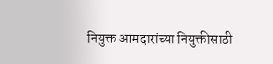नियुक्त आमदारांच्या नियुक्तीसाठी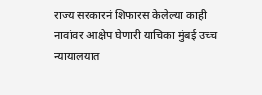राज्य सरकारनं शिफारस केलेल्या काही नावांवर आक्षेप घेणारी याचिका मुंबई उच्च न्यायालयात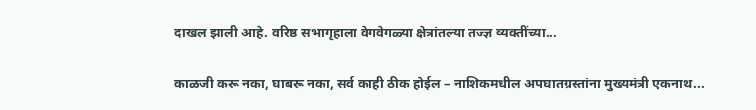दाखल झाली आहे. वरिष्ठ सभागृहाला वेगवेगळ्या क्षेत्रांतल्या तज्ज्ञ व्यक्तींच्या...

काळजी करू नका, घाबरू नका, सर्व काही ठीक होईल – नाशिकमधील अपघातग्रस्तांना मुख्यमंत्री एकनाथ...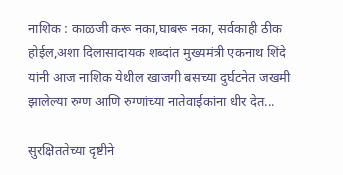नाशिक : काळजी करू नका,घाबरू नका, सर्वकाही ठीक होईल,अशा दिलासादायक शब्दांत मुख्यमंत्री एकनाथ शिंदे यांनी आज नाशिक येथील खाजगी बसच्या दुर्घटनेत जखमी झालेल्या रुग्ण आणि रुग्णांच्या नातेवाईकांना धीर देत...

सुरक्षिततेच्या दृष्टीने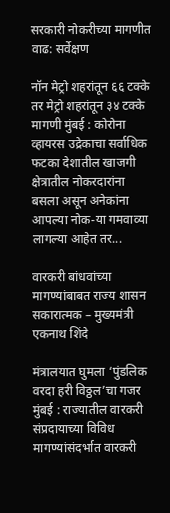सरकारी नोकरीच्या मागणीत वाढ: सर्वेक्षण

नॉन मेट्रो शहरांतून ६६ टक्के तर मेट्रो शहरांतून ३४ टक्के मागणी मुंबई : कोरोना व्हायरस उद्रेकाचा सर्वाधिक फटका देशातील खाजगी क्षेत्रातील नोकरदारांना बसला असून अनेकांना आपल्या नोक-या गमवाव्या लागल्या आहेत तर...

वारकरी बांधवांच्या मागण्यांबाबत राज्य शासन सकारात्मक – मुख्यमंत्री एकनाथ शिंदे

मंत्रालयात घुमला ‘पुंडलिक वरदा हरी विठ्ठल’चा गजर मुंबई : राज्यातील वारकरी संप्रदायाच्या विविध मागण्यांसंदर्भात वारकरी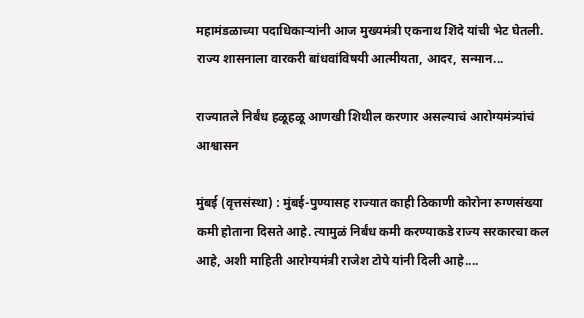महामंडळाच्या पदाधिकाऱ्यांनी आज मुख्यमंत्री एकनाथ शिंदे यांची भेट घेतली. राज्य शासनाला वारकरी बांधवांविषयी आत्मीयता, आदर, सन्मान...

राज्यातले निर्बंध हळूहळू आणखी शिथील करणार असल्याचं आरोग्यमंत्र्यांचं आश्वासन

मुंबई (वृत्तसंस्था) : मुंबई-पुण्यासह राज्यात काही ठिकाणी कोरोना रुग्णसंख्या कमी होताना दिसते आहे. त्यामुळं निर्बंध कमी करण्याकडे राज्य सरकारचा कल आहे, अशी माहिती आरोग्यमंत्री राजेश टोपे यांनी दिली आहे....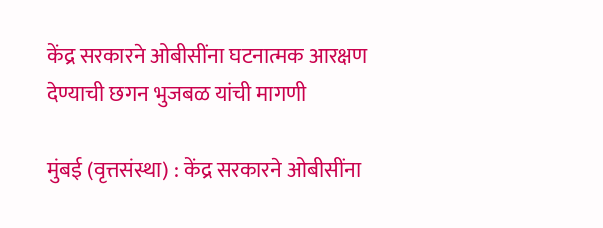केंद्र सरकारने ओबीसींना घटनात्मक आरक्षण देण्याची छगन भुजबळ यांची मागणी

मुंबई (वृत्तसंस्था) : केंद्र सरकारने ओबीसींना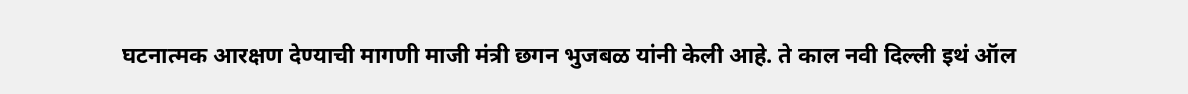घटनात्मक आरक्षण देण्याची मागणी माजी मंत्री छगन भुजबळ यांनी केली आहे. ते काल नवी दिल्ली इथं ऑल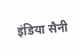इंडिया सैनी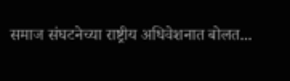समाज संघटनेच्या राष्ट्रीय अधिवेशनात बोलत...